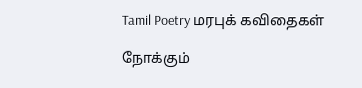Tamil Poetry மரபுக் கவிதைகள்

நோக்கும்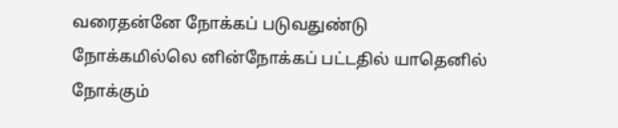வரைதன்னே நோக்கப் படுவதுண்டு
நோக்கமில்லெ னின்நோக்கப் பட்டதில் யாதெனில்
நோக்கும்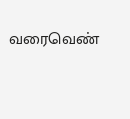வரைவெண்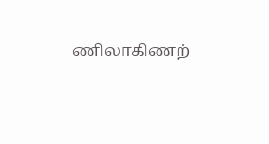ணிலாகிணற்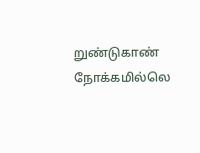றுண்டுகாண்
நோக்கமில்லெ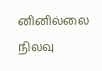னினில்லை நிலவு